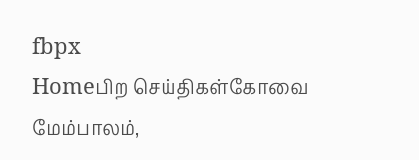fbpx
Homeபிற செய்திகள்கோவை மேம்பாலம்,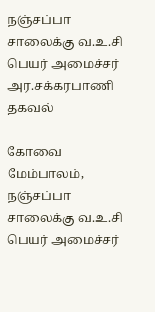நஞ்சப்பா சாலைக்கு வ.உ.சி பெயர் அமைச்சர் அர.சக்கரபாணி தகவல்

கோவை மேம்பாலம், நஞ்சப்பா சாலைக்கு வ.உ.சி பெயர் அமைச்சர்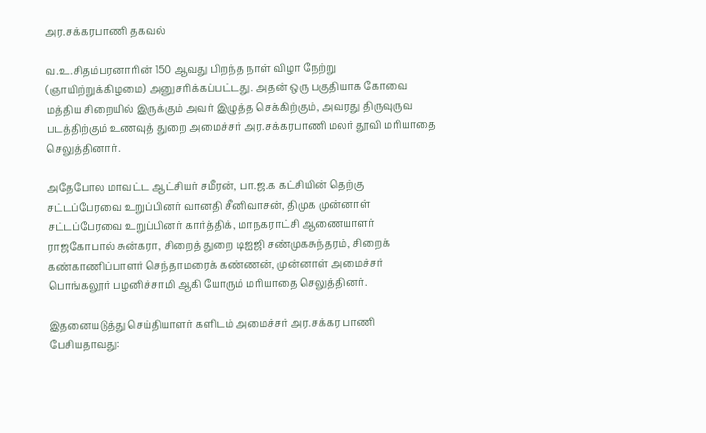அர.சக்கரபாணி தகவல்

வ.உ.சிதம்பரனாரின் 150 ஆவது பிறந்த நாள் விழா நேற்று (ஞாயிற்றுக்கிழமை) அனுசரிக்கப்பட்டது. அதன் ஒரு பகுதியாக கோவை மத்திய சிறையில் இருக்கும் அவர் இழுத்த செக்கிற்கும், அவரது திருவுருவ படத்திற்கும் உணவுத் துறை அமைச்சர் அர.சக்கரபாணி மலர் தூவி மரியாதை செலுத்தினார்.

அதேபோல மாவட்ட ஆட்சியர் சமீரன், பா.ஜ.க கட்சியின் தெற்கு சட்டப்பேரவை உறுப்பினர் வானதி சீனிவாசன், திமுக முன்னாள் சட்டப்பேரவை உறுப்பினர் கார்த்திக், மாநகராட்சி ஆணையாளர் ராஜகோபால் சுன்கரா, சிறைத் துறை டிஐஜி சண்முகசுந்தரம், சிறைக் கண்காணிப்பாளர் செந்தாமரைக் கண்ணன், முன்னாள் அமைச்சர் பொங்கலூர் பழனிச்சாமி ஆகி யோரும் மரியாதை செலுத்தினர்.

இதனையடுத்து செய்தியாளர் களிடம் அமைச்சர் அர.சக்கர பாணி பேசியதாவது: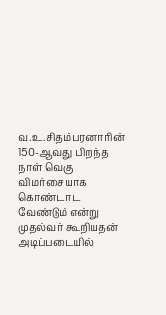வ.உ.சிதம்பரனாரின் 150-ஆவது பிறந்த நாள் வெகு விமர்சையாக கொண்டாட வேண்டும் என்று முதல்வர் கூறியதன் அடிப்படையில்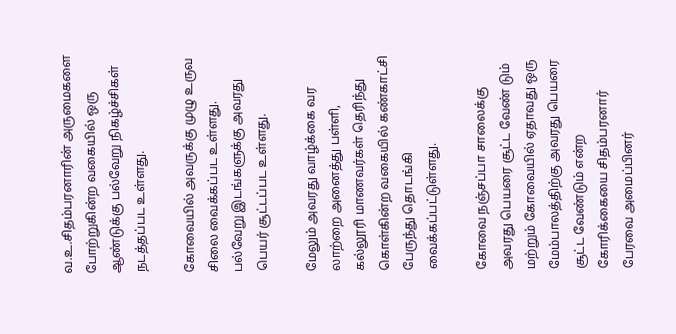வ.உ.சிதம்பரனாரின் அருமைகளை போற்றுகின்ற வகையில் ஒரு ஆண்டுக்கு பல்வேறு நிகழ்ச்சிகள் நடத்தப்பட உள்ளது.

கோவையில் அவருக்கு முழு உருவ சிலை வைக்கப்பட உள்ளது. பல்வேறு இடங்களுக்கு அவரது பெயர் சூட்டப்பட உள்ளது.

மேலும் அவரது வாழ்க்கை வர லாற்றை அனைத்து பள்ளி,
கல்லூரி மாணவர்கள் தெரிந்து கொள்கின்ற வகையில் கண்காட்சி பேருந்து தொடங்கி வைக்கப்பட்டுள்ளது.

கோவை நஞ்சப்பா சாலைக்கு அவரது பெயரை சூட்ட வேண் டும் மற்றும் கோவையில் ஏதாவது ஒரு மேம்பாலத்திற்கு அவரது பெயரை சூட்ட வேண்டும் என்ற கோரிக்கையை சிதம்பரனார் பேரவை அமைப்பினர்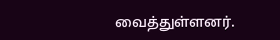வைத்துள்ளனர்.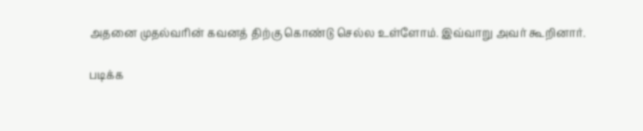அதனை முதல்வரின் கவனத் திற்கு கொண்டு செல்ல உள்ளோம். இவ்வாறு அவர் கூறினார்.

படிக்க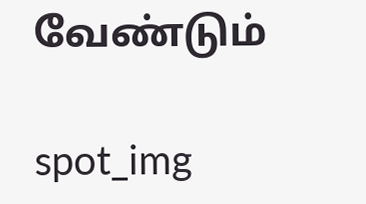வேண்டும்

spot_img